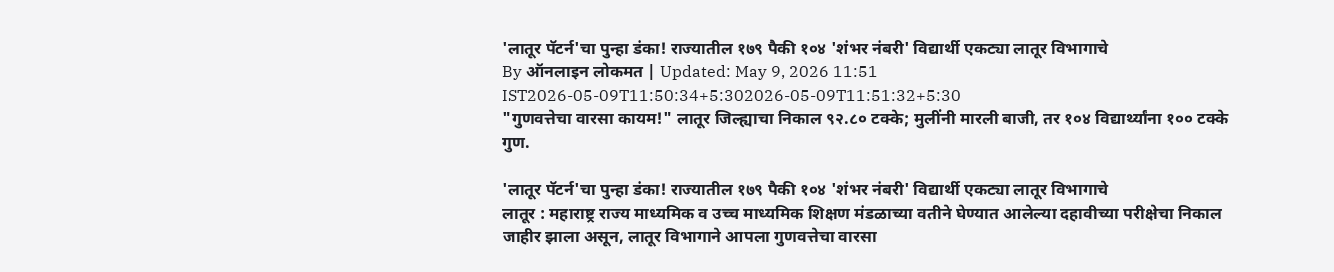'लातूर पॅटर्न'चा पुन्हा डंका! राज्यातील १७९ पैकी १०४ 'शंभर नंबरी' विद्यार्थी एकट्या लातूर विभागाचे
By ऑनलाइन लोकमत | Updated: May 9, 2026 11:51 IST2026-05-09T11:50:34+5:302026-05-09T11:51:32+5:30
"गुणवत्तेचा वारसा कायम!" लातूर जिल्ह्याचा निकाल ९२.८० टक्के; मुलींनी मारली बाजी, तर १०४ विद्यार्थ्यांना १०० टक्के गुण.

'लातूर पॅटर्न'चा पुन्हा डंका! राज्यातील १७९ पैकी १०४ 'शंभर नंबरी' विद्यार्थी एकट्या लातूर विभागाचे
लातूर : महाराष्ट्र राज्य माध्यमिक व उच्च माध्यमिक शिक्षण मंडळाच्या वतीने घेण्यात आलेल्या दहावीच्या परीक्षेचा निकाल जाहीर झाला असून, लातूर विभागाने आपला गुणवत्तेचा वारसा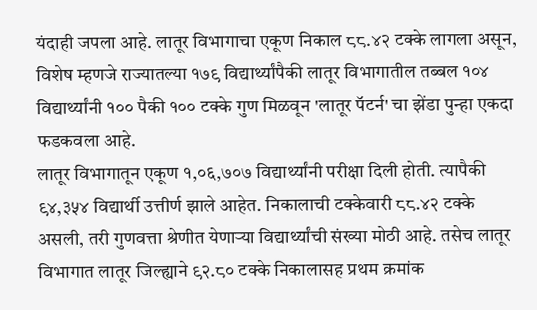यंदाही जपला आहे. लातूर विभागाचा एकूण निकाल ८८.४२ टक्के लागला असून, विशेष म्हणजे राज्यातल्या १७९ विद्यार्थ्यांपैकी लातूर विभागातील तब्बल १०४ विद्यार्थ्यांनी १०० पैकी १०० टक्के गुण मिळवून 'लातूर पॅटर्न' चा झेंडा पुन्हा एकदा फडकवला आहे.
लातूर विभागातून एकूण १,०६,७०७ विद्यार्थ्यांनी परीक्षा दिली होती. त्यापैकी ९४,३५४ विद्यार्थी उत्तीर्ण झाले आहेत. निकालाची टक्केवारी ८८.४२ टक्के असली, तरी गुणवत्ता श्रेणीत येणाऱ्या विद्यार्थ्यांची संख्या मोठी आहे. तसेच लातूर विभागात लातूर जिल्ह्याने ९२.८० टक्के निकालासह प्रथम क्रमांक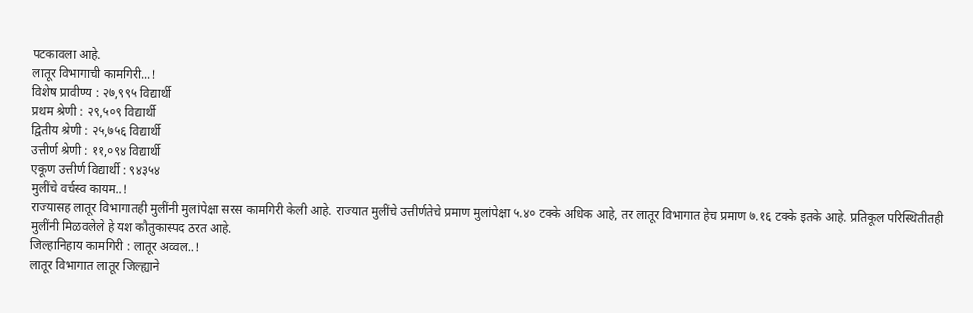पटकावला आहे.
लातूर विभागाची कामगिरी...!
विशेष प्रावीण्य : २७,९९५ विद्यार्थी
प्रथम श्रेणी : २९,५०९ विद्यार्थी
द्वितीय श्रेणी : २५,७५६ विद्यार्थी
उत्तीर्ण श्रेणी : ११,०९४ विद्यार्थी
एकूण उत्तीर्ण विद्यार्थी : ९४३५४
मुलींचे वर्चस्व कायम..!
राज्यासह लातूर विभागातही मुलींनी मुलांपेक्षा सरस कामगिरी केली आहे. राज्यात मुलींचे उत्तीर्णतेचे प्रमाण मुलांपेक्षा ५.४० टक्के अधिक आहे, तर लातूर विभागात हेच प्रमाण ७.१६ टक्के इतके आहे. प्रतिकूल परिस्थितीतही मुलींनी मिळवलेले हे यश कौतुकास्पद ठरत आहे.
जिल्हानिहाय कामगिरी : लातूर अव्वल..!
लातूर विभागात लातूर जिल्ह्याने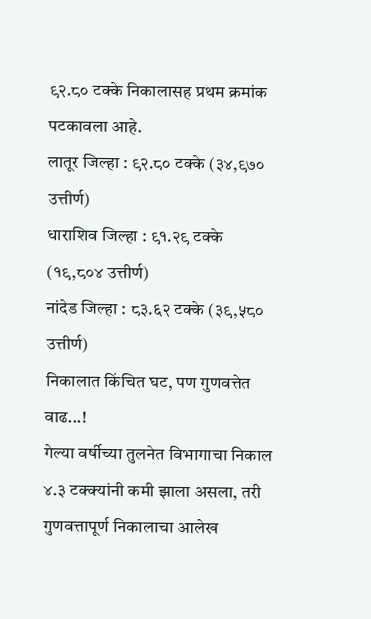९२.८० टक्के निकालासह प्रथम क्रमांक पटकावला आहे.
लातूर जिल्हा : ९२.८० टक्के (३४,९७० उत्तीर्ण)
धाराशिव जिल्हा : ९१.२९ टक्के (१९,८०४ उत्तीर्ण)
नांदेड जिल्हा : ८३.६२ टक्के (३९,५८० उत्तीर्ण)
निकालात किंचित घट, पण गुणवत्तेत वाढ...!
गेल्या वर्षीच्या तुलनेत विभागाचा निकाल ४.३ टक्क्यांनी कमी झाला असला, तरी गुणवत्तापूर्ण निकालाचा आलेख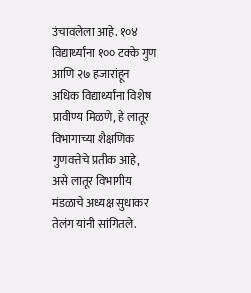उंचावलेला आहे. १०४ विद्यार्थ्यांना १०० टक्के गुण आणि २७ हजारांहून अधिक विद्यार्थ्यांना विशेष प्रावीण्य मिळणे, हे लातूर विभागाच्या शैक्षणिक गुणवत्तेचे प्रतीक आहे, असे लातूर विभागीय मंडळाचे अध्यक्ष सुधाकर तेलंग यांनी सांगितले.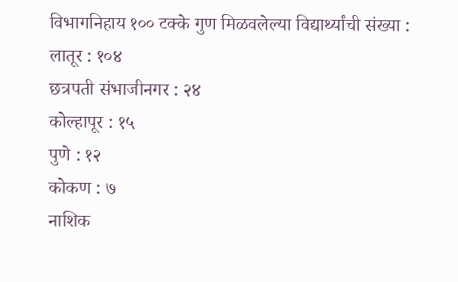विभागनिहाय १०० टक्के गुण मिळवलेल्या विद्यार्थ्यांची संख्या :
लातूर : १०४
छत्रपती संभाजीनगर : २४
कोल्हापूर : १५
पुणे : १२
कोकण : ७
नाशिक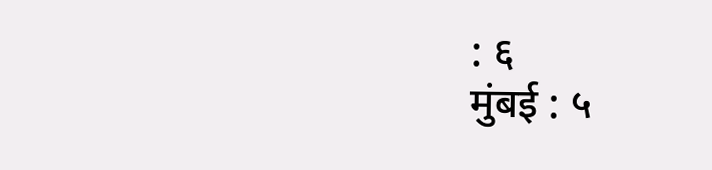: ६
मुंबई : ५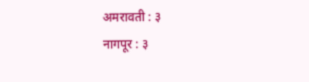अमरावती : ३
नागपूर : ३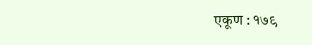एकूण : १७९